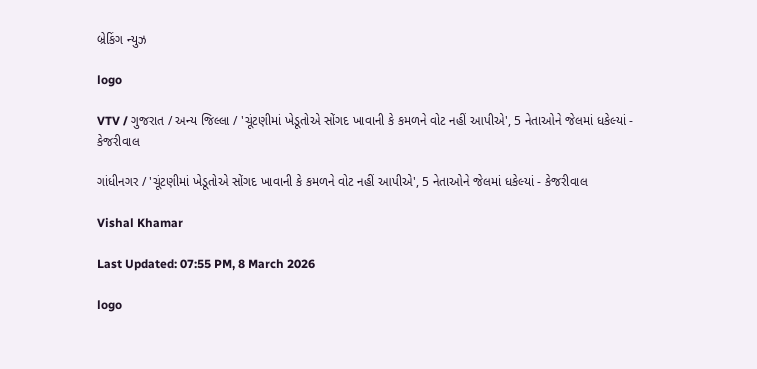બ્રેકિંગ ન્યુઝ

logo

VTV / ગુજરાત / અન્ય જિલ્લા / 'ચૂંટણીમાં ખેડૂતોએ સોંગદ ખાવાની કે કમળને વોટ નહીં આપીએ', 5 નેતાઓને જેલમાં ધકેલ્યાં - કેજરીવાલ

ગાંધીનગર / 'ચૂંટણીમાં ખેડૂતોએ સોંગદ ખાવાની કે કમળને વોટ નહીં આપીએ', 5 નેતાઓને જેલમાં ધકેલ્યાં - કેજરીવાલ

Vishal Khamar

Last Updated: 07:55 PM, 8 March 2026

logo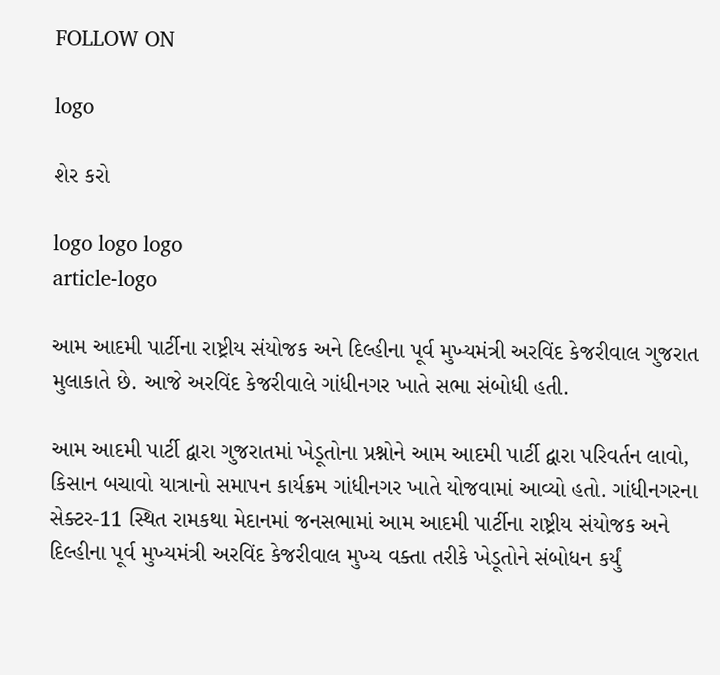FOLLOW ON

logo

શેર કરો

logo logo logo
article-logo

આમ આદમી પાર્ટીના રાષ્ટ્રીય સંયોજક અને દિલ્હીના પૂર્વ મુખ્યમંત્રી અરવિંદ કેજરીવાલ ગુજરાત મુલાકાતે છે. આજે અરવિંદ કેજરીવાલે ગાંધીનગર ખાતે સભા સંબોધી હતી.

આમ આદમી પાર્ટી દ્વારા ગુજરાતમાં ખેડૂતોના પ્રશ્નોને આમ આદમી પાર્ટી દ્વારા પરિવર્તન લાવો, કિસાન બચાવો યાત્રાનો સમાપન કાર્યક્રમ ગાંધીનગર ખાતે યોજવામાં આવ્યો હતો. ગાંધીનગરના સેક્ટર-11 સ્થિત રામકથા મેદાનમાં જનસભામાં આમ આદમી પાર્ટીના રાષ્ટ્રીય સંયોજક અને દિલ્હીના પૂર્વ મુખ્યમંત્રી અરવિંદ કેજરીવાલ મુખ્ય વક્તા તરીકે ખેડૂતોને સંબોધન કર્યું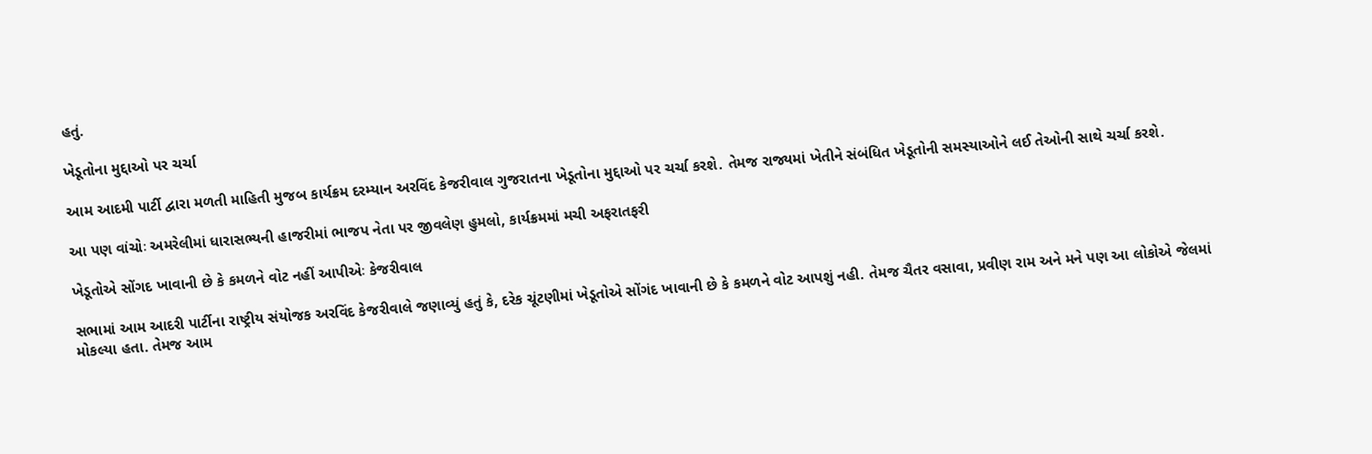હતું.

ખેડૂતોના મુદ્દાઓ પર ચર્ચા

આમ આદમી પાર્ટી દ્વારા મળતી માહિતી મુજબ કાર્યક્રમ દરમ્યાન અરવિંદ કેજરીવાલ ગુજરાતના ખેડૂતોના મુદ્દાઓ પર ચર્ચા કરશે. તેમજ રાજ્યમાં ખેતીને સંબંધિત ખેડૂતોની સમસ્યાઓને લઈ તેઓની સાથે ચર્ચા કરશે.

આ પણ વાંચોઃ અમરેલીમાં ધારાસભ્યની હાજરીમાં ભાજપ નેતા પર જીવલેણ હુમલો, કાર્યક્રમમાં મચી અફરાતફરી

ખેડૂતોએ સોંગદ ખાવાની છે કે કમળને વોટ નહીં આપીએઃ કેજરીવાલ

સભામાં આમ આદરી પાર્ટીના રાષ્ટ્રીય સંયોજક અરવિંદ કેજરીવાલે જણાવ્યું હતું કે, દરેક ચૂંટણીમાં ખેડૂતોએ સોંગંદ ખાવાની છે કે કમળને વોટ આપશું નહી. તેમજ ચૈતર વસાવા, પ્રવીણ રામ અને મને પણ આ લોકોએ જેલમાં મોકલ્યા હતા. તેમજ આમ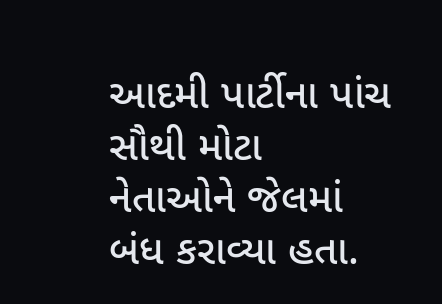આદમી પાર્ટીના પાંચ સૌથી મોટા નેતાઓને જેલમાં બંધ કરાવ્યા હતા.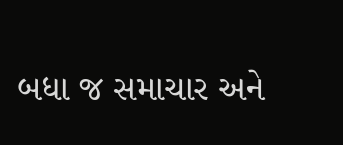બધા જ સમાચાર અને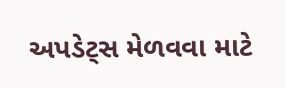અપડેટ્સ મેળવવા માટે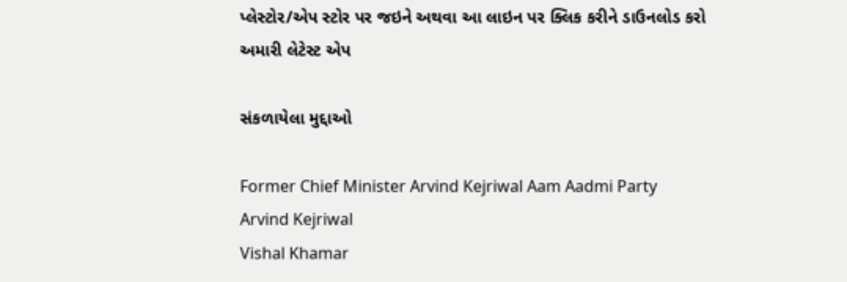પ્લેસ્ટોર/એપ સ્ટોર પર જઇને અથવા આ લાઇન પર ક્લિક કરીને ડાઉનલોડ કરો અમારી લેટેસ્ટ એપ

સંકળાયેલા મુદ્દાઓ

Former Chief Minister Arvind Kejriwal Aam Aadmi Party Arvind Kejriwal
Vishal Khamar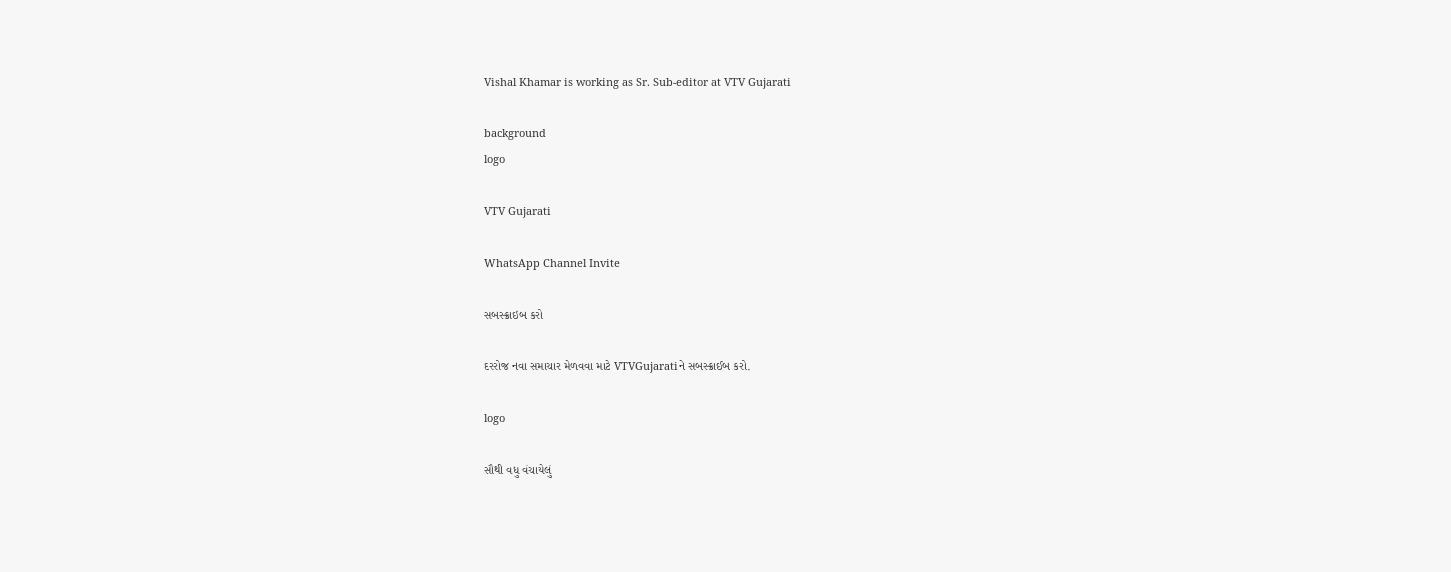Vishal Khamar is working as Sr. Sub-editor at VTV Gujarati

background
logo

VTV Gujarati

WhatsApp Channel Invite

સબસ્ક્રાઇબ કરો

દરરોજ નવા સમાચાર મેળવવા માટે VTVGujaratiને સબસ્ક્રાઈબ કરો.

logo

સૌથી વધુ વંચાયેલું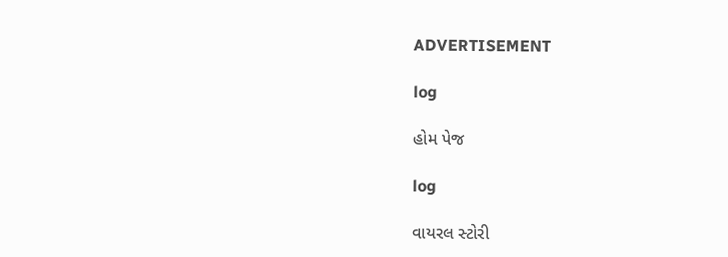ADVERTISEMENT

log

હોમ પેજ

log

વાયરલ સ્ટોરી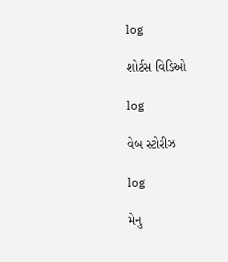log

શોર્ટસ વિડિઓ

log

વેબ સ્ટોરીઝ

log

મેનુ